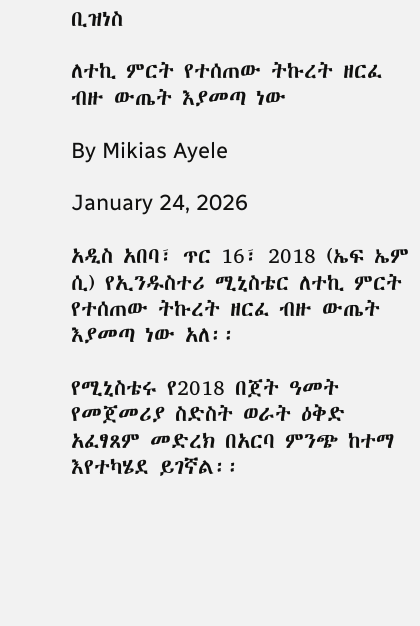ቢዝነስ

ለተኪ ምርት የተሰጠው ትኩረት ዘርፈ ብዙ ውጤት እያመጣ ነው

By Mikias Ayele

January 24, 2026

አዲስ አበባ፣ ጥር 16፣ 2018 (ኤፍ ኤም ሲ) የኢንዱስተሪ ሚኒስቴር ለተኪ ምርት የተሰጠው ትኩረት ዘርፈ ብዙ ውጤት እያመጣ ነው አለ፡፡

የሚኒስቴሩ የ2018 በጀት ዓመት የመጀመሪያ ስድስት ወራት ዕቅድ አፈፃጸም መድረክ በአርባ ምንጭ ከተማ እየተካሄደ ይገኛል፡፡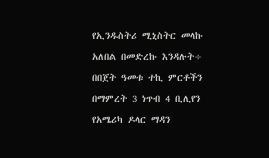የኢንዱስትሪ ሚኒስትር መላኩ አለበል በመድረኩ እንዳሉት÷ በበጀት ዓመቱ ተኪ ምርቶችን በማምረት 3 ነጥብ 4 ቢሊየን የአሜሪካ ዶላር ማዳን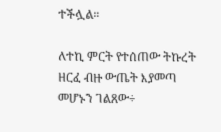ተችሏል።

ለተኪ ምርት የተሰጠው ትኩረት ዘርፈ ብዙ ውጤት እያመጣ መሆኑን ገልጸው÷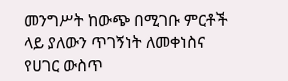መንግሥት ከውጭ በሚገቡ ምርቶች ላይ ያለውን ጥገኝነት ለመቀነስና የሀገር ውስጥ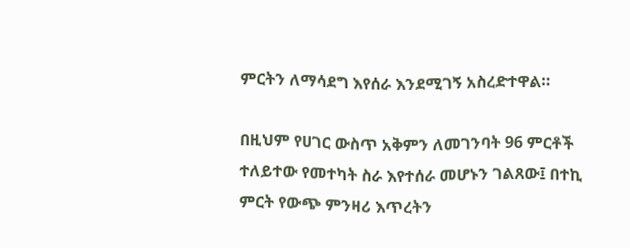ምርትን ለማሳደግ እየሰራ እንደሚገኝ አስረድተዋል።

በዚህም የሀገር ውስጥ አቅምን ለመገንባት 96 ምርቶች ተለይተው የመተካት ስራ እየተሰራ መሆኑን ገልጸው፤ በተኪ ምርት የውጭ ምንዛሪ እጥረትን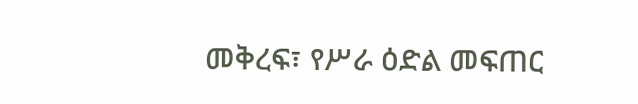መቅረፍ፣ የሥራ ዕድል መፍጠር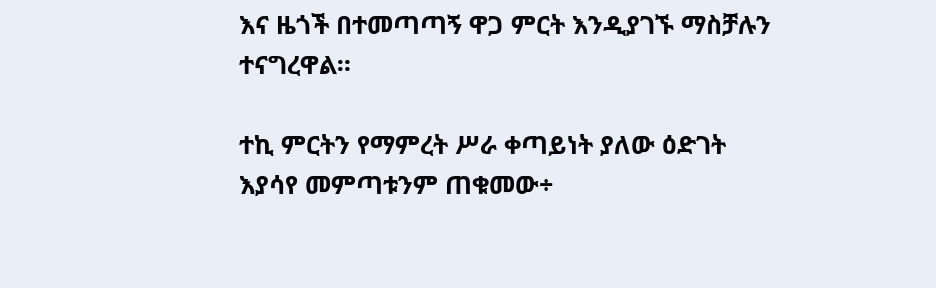እና ዜጎች በተመጣጣኝ ዋጋ ምርት እንዲያገኙ ማስቻሉን ተናግረዋል።

ተኪ ምርትን የማምረት ሥራ ቀጣይነት ያለው ዕድገት እያሳየ መምጣቱንም ጠቁመው÷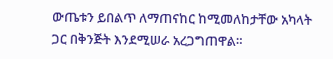ውጤቱን ይበልጥ ለማጠናከር ከሚመለከታቸው አካላት ጋር በቅንጅት እንደሚሠራ አረጋግጠዋል።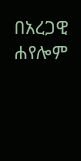በአረጋዊ ሐየሎም